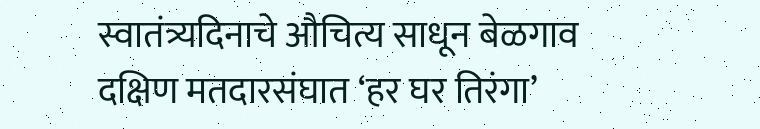स्वातंत्र्यदिनाचे औचित्य साधून बेळगाव दक्षिण मतदारसंघात ‘हर घर तिरंगा’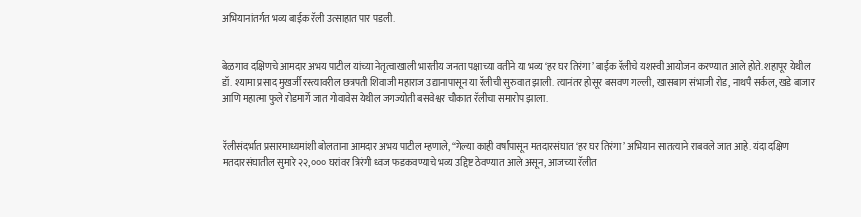अभियानांतर्गत भव्य बाईक रॅली उत्साहात पार पडली.


बेळगाव दक्षिणचे आमदार अभय पाटील यांच्या नेतृत्वाखाली भारतीय जनता पक्षाच्या वतीने या भव्य ‘हर घर तिरंगा’ बाईक रॅलीचे यशस्वी आयोजन करण्यात आले होते. शहापूर येथील डॉ. श्यामा प्रसाद मुखर्जी रस्त्यावरील छत्रपती शिवाजी महाराज उद्यानापासून या रॅलीची सुरुवात झाली. त्यानंतर होसूर बसवण गल्ली, खासबाग संभाजी रोड, नाथपै सर्कल, खडे बाजार आणि महात्मा फुले रोडमार्गे जात गोवावेस येथील जगज्योती बसवेश्वर चौकात रॅलीचा समारोप झाला.


रॅलीसंदर्भात प्रसारमाध्यमांशी बोलताना आमदार अभय पाटील म्हणाले, “गेल्या काही वर्षांपासून मतदारसंघात ‘हर घर तिरंगा’ अभियान सातत्याने राबवले जात आहे. यंदा दक्षिण मतदारसंघातील सुमारे २२,००० घरांवर त्रिरंगी ध्वज फडकवण्याचे भव्य उद्दिष्ट ठेवण्यात आले असून, आजच्या रॅलीत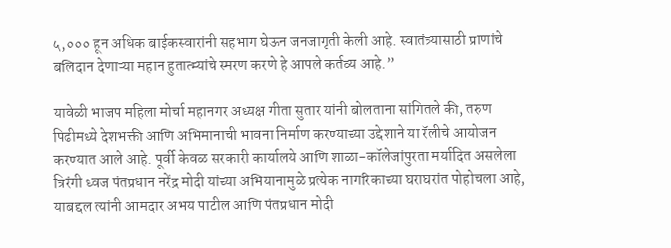५,००० हून अधिक बाईकस्वारांनी सहभाग घेऊन जनजागृती केली आहे. स्वातंत्र्यासाठी प्राणांचे बलिदान देणाऱ्या महान हुतात्म्यांचे स्मरण करणे हे आपले कर्तव्य आहे.”

यावेळी भाजप महिला मोर्चा महानगर अध्यक्ष गीता सुतार यांनी बोलताना सांगितले की, तरुण पिढीमध्ये देशभक्ती आणि अभिमानाची भावना निर्माण करण्याच्या उद्देशाने या रॅलीचे आयोजन करण्यात आले आहे. पूर्वी केवळ सरकारी कार्यालये आणि शाळा-कॉलेजांपुरता मर्यादित असलेला त्रिरंगी ध्वज पंतप्रधान नरेंद्र मोदी यांच्या अभियानामुळे प्रत्येक नागरिकाच्या घराघरांत पोहोचला आहे, याबद्दल त्यांनी आमदार अभय पाटील आणि पंतप्रधान मोदी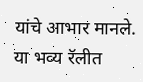यांचे आभार मानले.
या भव्य रॅलीत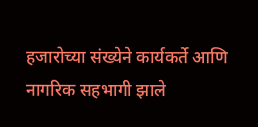हजारोच्या संख्येने कार्यकर्ते आणि नागरिक सहभागी झाले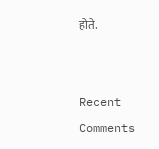होते.


Recent Comments